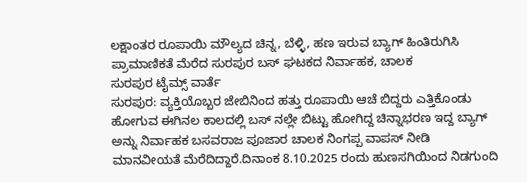ಲಕ್ಷಾಂತರ ರೂಪಾಯಿ ಮೌಲ್ಯದ ಚಿನ್ನ, ಬೆಳ್ಳಿ, ಹಣ ಇರುವ ಬ್ಯಾಗ್ ಹಿಂತಿರುಗಿಸಿ ಪ್ರಾಮಾಣಿಕತೆ ಮೆರೆದ ಸುರಪುರ ಬಸ್ ಘಟಕದ ನಿರ್ವಾಹಕ, ಚಾಲಕ
ಸುರಪುರ ಟೈಮ್ಸ್ ವಾರ್ತೆ
ಸುರಪುರ: ವ್ಯಕ್ತಿಯೊಬ್ಬರ ಜೇಬಿನಿಂದ ಹತ್ತು ರೂಪಾಯಿ ಆಚೆ ಬಿದ್ದರು ಎತ್ತಿಕೊಂಡು ಹೋಗುವ ಈಗಿನಲ ಕಾಲದಲ್ಲಿ ಬಸ್ ನಲ್ಲೇ ಬಿಟ್ಟು ಹೋಗಿದ್ದ ಚಿನ್ನಾಭರಣ ಇದ್ದ ಬ್ಯಾಗ್ ಅನ್ನು ನಿರ್ವಾಹಕ ಬಸವರಾಜ ಪೂಜಾರ ಚಾಲಕ ನಿಂಗಪ್ಪ ವಾಪಸ್ ನೀಡಿ ಮಾನವೀಯತೆ ಮೆರೆದಿದ್ದಾರೆ.ದಿನಾಂಕ 8.10.2025 ರಂದು ಹುಣಸಗಿಯಿಂದ ನಿಡಗುಂದಿ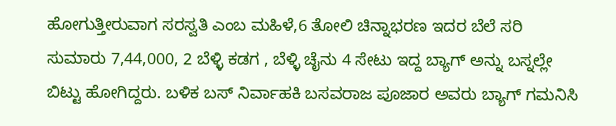ಹೋಗುತ್ತೀರುವಾಗ ಸರಸ್ವತಿ ಎಂಬ ಮಹಿಳೆ,6 ತೋಲಿ ಚಿನ್ನಾಭರಣ ಇದರ ಬೆಲೆ ಸರಿ ಸುಮಾರು 7,44,000, 2 ಬೆಳ್ಳಿ ಕಡಗ , ಬೆಳ್ಳಿ ಚೈನು 4 ಸೇಟು ಇದ್ದ ಬ್ಯಾಗ್ ಅನ್ನು ಬಸ್ನಲ್ಲೇ ಬಿಟ್ಟು ಹೋಗಿದ್ದರು. ಬಳಿಕ ಬಸ್ ನಿರ್ವಾಹಕಿ ಬಸವರಾಜ ಪೂಜಾರ ಅವರು ಬ್ಯಾಗ್ ಗಮನಿಸಿ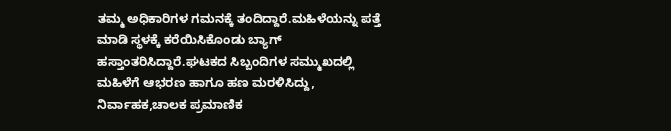ತಮ್ಮ ಅಧಿಕಾರಿಗಳ ಗಮನಕ್ಕೆ ತಂದಿದ್ದಾರೆ.ಮಹಿಳೆಯನ್ನು ಪತ್ತೆ ಮಾಡಿ ಸ್ಥಳಕ್ಕೆ ಕರೆಯಿಸಿಕೊಂಡು ಬ್ಯಾಗ್ ಹಸ್ತಾಂತರಿಸಿದ್ದಾರೆ.ಘಟಕದ ಸಿಬ್ಬಂದಿಗಳ ಸಮ್ಮುಖದಲ್ಲಿ ಮಹಿಳೆಗೆ ಆಭರಣ ಹಾಗೂ ಹಣ ಮರಳಿಸಿದ್ದು, ನಿರ್ವಾಹಕ,ಚಾಲಕ ಪ್ರಮಾಣಿಕ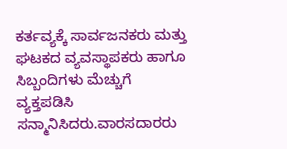ಕರ್ತವ್ಯಕ್ಕೆ ಸಾರ್ವಜನಕರು ಮತ್ತು ಘಟಕದ ವ್ಯವಸ್ಥಾಪಕರು ಹಾಗೂ ಸಿಬ್ಬಂದಿಗಳು ಮೆಚ್ಚುಗೆ ವ್ಯಕ್ತಪಡಿಸಿ ಸನ್ಮಾನಿಸಿದರು.ವಾರಸದಾರರು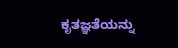ಕೃತಜ್ಞತೆಯನ್ನು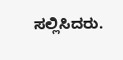ಸಲ್ಲಿಸಿದರು.